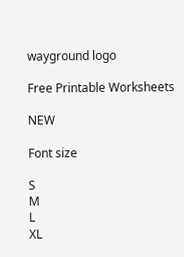wayground logo

Free Printable Worksheets

NEW

Font size

S
M
L
XL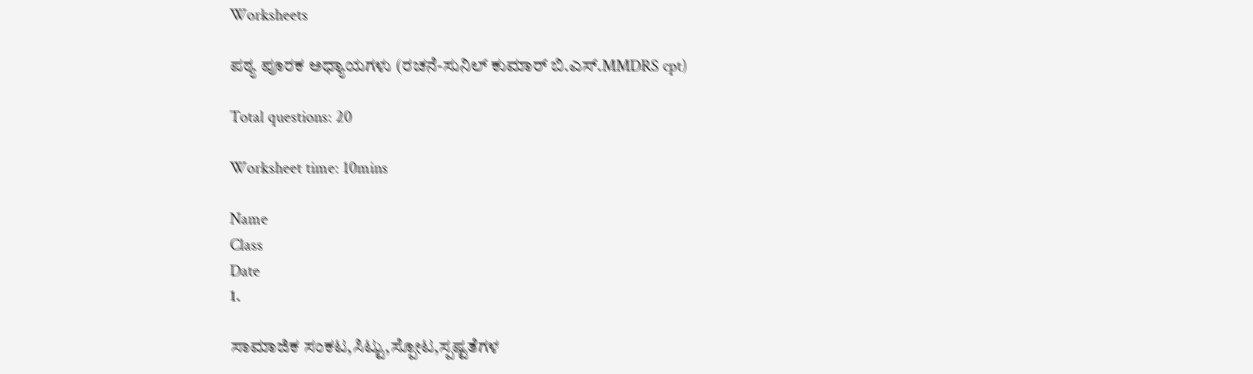Worksheets

ಪಠ್ಯ ಪೂರಕ ಅಧ್ಯಾಯಗಳು (ರಚನೆ-ಸುನಿಲ್ ಕುಮಾರ್ ಬಿ.ಎಸ್.MMDRS cpt)

Total questions: 20

Worksheet time: 10mins

Name
Class
Date
1.

ಸಾಮಾಜಿಕ ಸಂಕಟ,ಸಿಟ್ಟು,ಸ್ಪೋಟ,ಸ್ಪಷ್ಟತೆಗಳ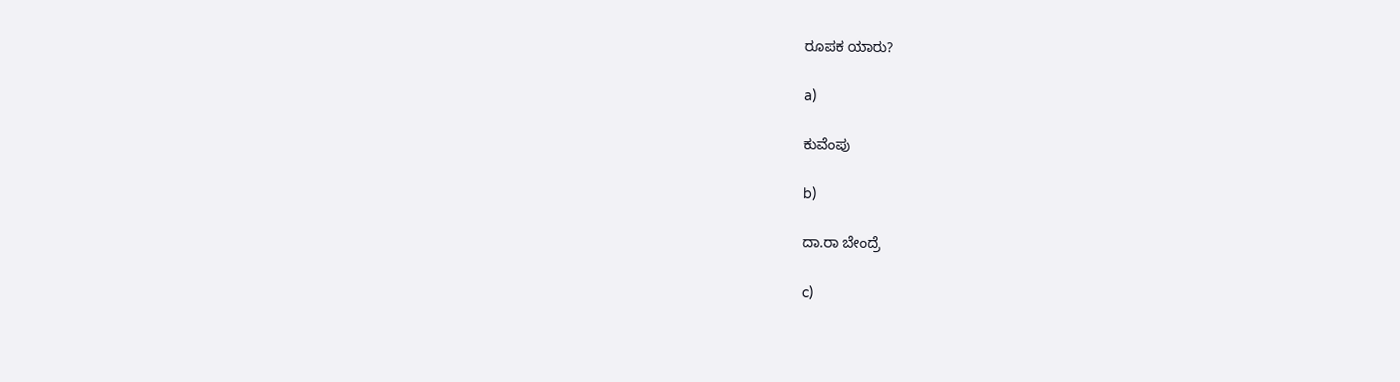ರೂಪಕ ಯಾರು?

a)

ಕುವೆಂಪು

b)

ದಾ.ರಾ ಬೇಂದ್ರೆ

c)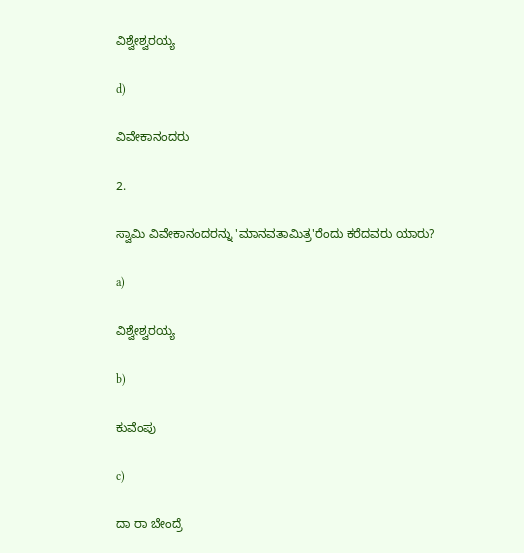ವಿಶ್ವೇಶ್ವರಯ್ಯ

d)

ವಿವೇಕಾನಂದರು

2.

ಸ್ವಾಮಿ ವಿವೇಕಾನಂದರನ್ನು 'ಮಾನವತಾಮಿತ್ರ'ರೆಂದು ಕರೆದವರು ಯಾರು?

a)

ವಿಶ್ವೇಶ್ವರಯ್ಯ

b)

ಕುವೆಂಪು

c)

ದಾ ರಾ ಬೇಂದ್ರೆ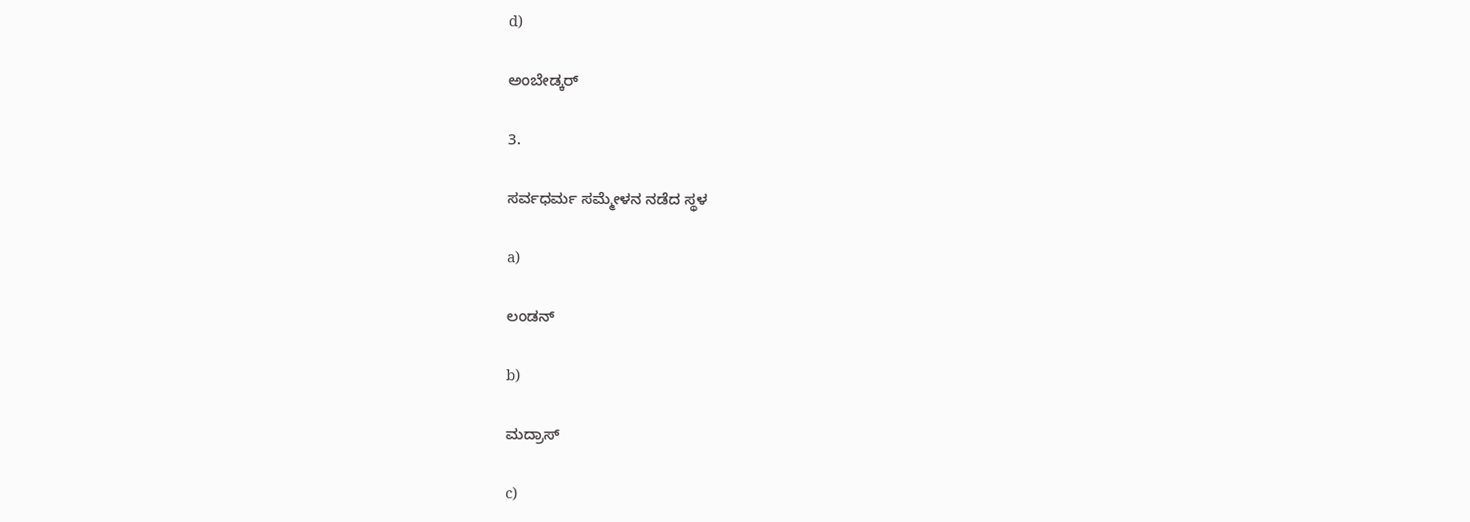d)

ಅಂಬೇಡ್ಕರ್

3.

ಸರ್ವಧರ್ಮ ಸಮ್ಮೇಳನ ನಡೆದ ಸ್ಥಳ

a)

ಲಂಡನ್

b)

ಮದ್ರಾಸ್

c)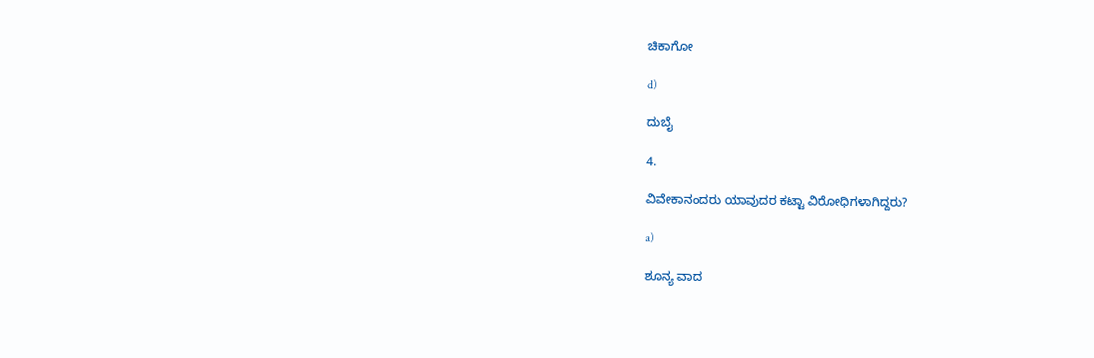ಚಿಕಾಗೋ

d)

ದುಬೈ

4.

ವಿವೇಕಾನಂದರು ಯಾವುದರ ಕಟ್ಟಾ ವಿರೋಧಿಗಳಾಗಿದ್ದರು?

a)

ಶೂನ್ಯ ವಾದ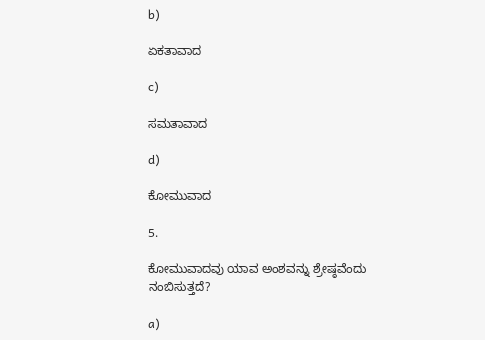b)

ಏಕತಾವಾದ

c)

ಸಮತಾವಾದ

d)

ಕೋಮುವಾದ

5.

ಕೋಮುವಾದವು ಯಾವ ಅಂಶವನ್ನು ಶ್ರೇಷ್ಠವೆಂದು ನಂಬಿಸುತ್ತದೆ?

a)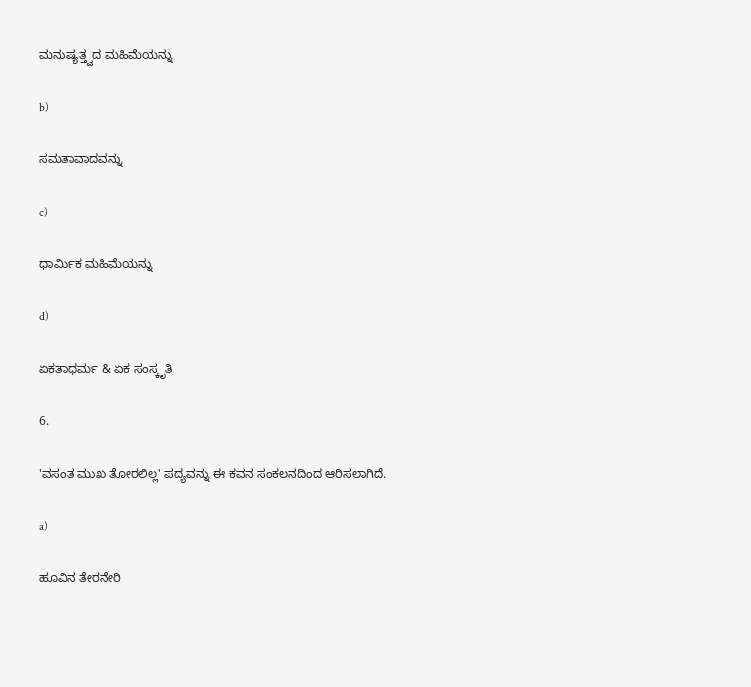ಮನುಷ್ಯತ್ತ್ವದ ಮಹಿಮೆಯನ್ನು

b)

ಸಮತಾವಾದವನ್ನು

c)

ಧಾರ್ಮಿಕ ಮಹಿಮೆಯನ್ನು

d)

ಏಕತಾಧರ್ಮ & ಏಕ ಸಂಸ್ಕೃತಿ

6.

'ವಸಂತ ಮುಖ ತೋರಲಿಲ್ಲ' ಪದ್ಯವನ್ನು ಈ ಕವನ ಸಂಕಲನದಿಂದ ಆರಿಸಲಾಗಿದೆ.

a)

ಹೂವಿನ ತೇರನೇರಿ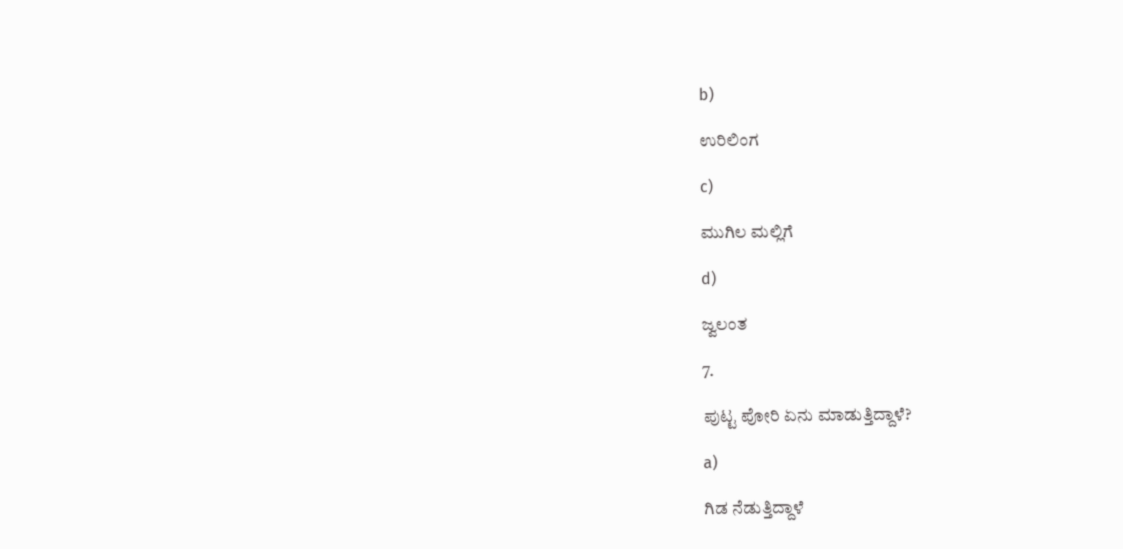b)

ಉರಿಲಿಂಗ

c)

ಮುಗಿಲ ಮಲ್ಲಿಗೆ

d)

ಜ್ವಲಂತ

7.

ಪುಟ್ಟ ಪೋರಿ ಏನು ಮಾಡುತ್ತಿದ್ದಾಳೆ?

a)

ಗಿಡ ನೆಡುತ್ತಿದ್ದಾಳೆ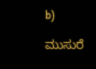b)

ಮುಸುರೆ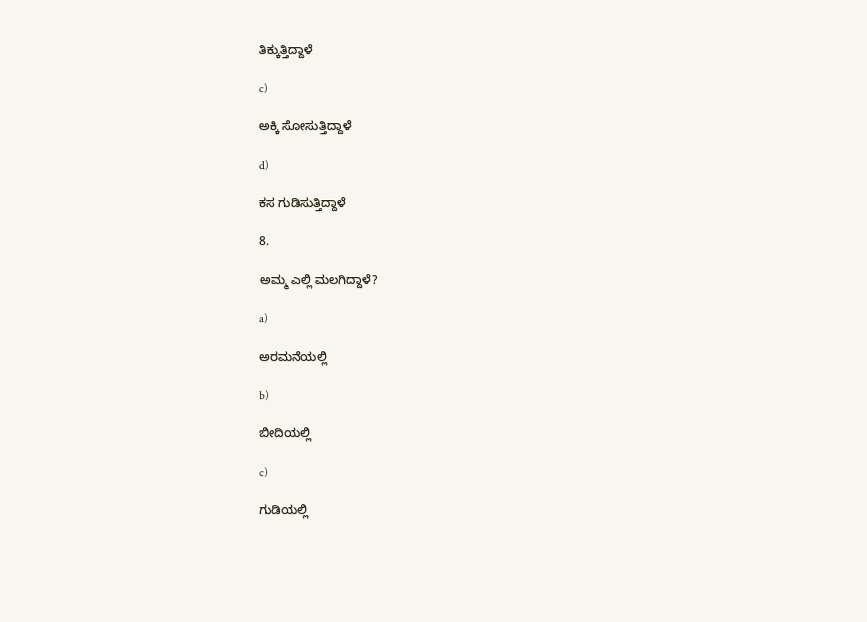ತಿಕ್ಕುತ್ತಿದ್ದಾಳೆ

c)

ಅಕ್ಕಿ ಸೋಸುತ್ತಿದ್ದಾಳೆ

d)

ಕಸ ಗುಡಿಸುತ್ತಿದ್ದಾಳೆ

8.

ಅಮ್ಮ ಎಲ್ಲಿ ಮಲಗಿದ್ದಾಳೆ?

a)

ಅರಮನೆಯಲ್ಲಿ

b)

ಬೀದಿಯಲ್ಲಿ

c)

ಗುಡಿಯಲ್ಲಿ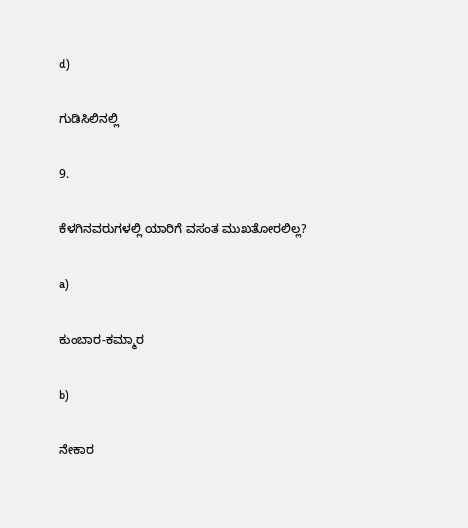d)

ಗುಡಿಸಿಲಿನಲ್ಲಿ

9.

ಕೆಳಗಿನವರುಗಳಲ್ಲಿ ಯಾರಿಗೆ ವಸಂತ ಮುಖತೋರಲಿಲ್ಲ?

a)

ಕುಂಬಾರ-ಕಮ್ಮಾರ

b)

ನೇಕಾರ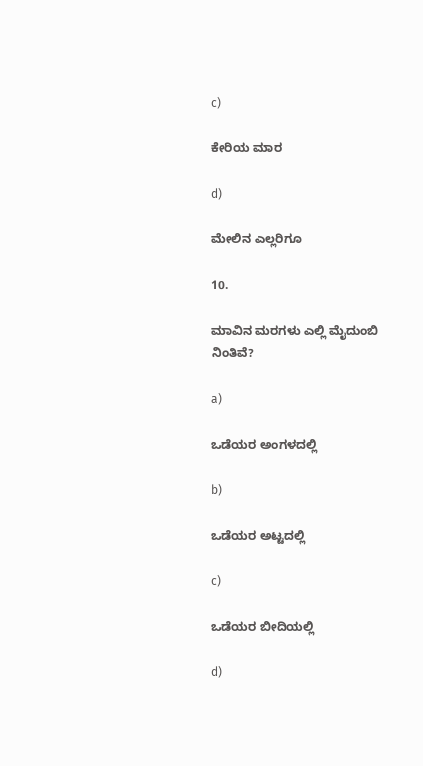c)

ಕೇರಿಯ ಮಾರ

d)

ಮೇಲಿನ ಎಲ್ಲರಿಗೂ

10.

ಮಾವಿನ ಮರಗಳು ಎಲ್ಲಿ ಮೈದುಂಬಿ ನಿಂತಿವೆ?

a)

ಒಡೆಯರ ಅಂಗಳದಲ್ಲಿ

b)

ಒಡೆಯರ ಅಟ್ಟದಲ್ಲಿ

c)

ಒಡೆಯರ ಬೀದಿಯಲ್ಲಿ

d)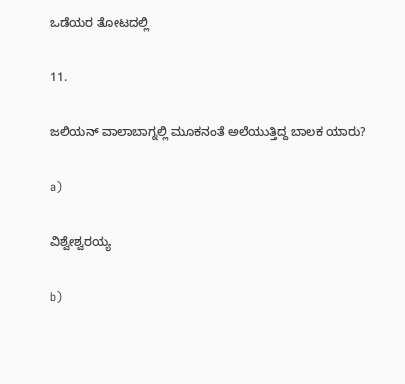ಒಡೆಯರ ತೋಟದಲ್ಲಿ

11.

ಜಲಿಯನ್ ವಾಲಾಬಾಗ್ನಲ್ಲಿ ಮೂಕನಂತೆ ಅಲೆಯುತ್ತಿದ್ದ ಬಾಲಕ ಯಾರು?

a)

ವಿಶ್ವೇಶ್ವರಯ್ಯ

b)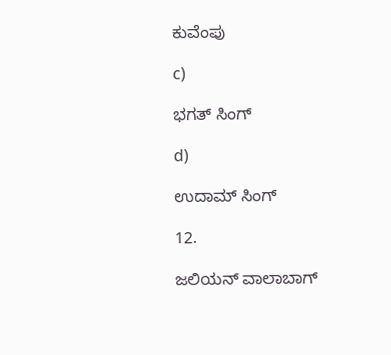ಕುವೆಂಪು

c)

ಭಗತ್ ಸಿಂಗ್

d)

ಉದಾಮ್ ಸಿಂಗ್

12.

ಜಲಿಯನ್ ವಾಲಾಬಾಗ್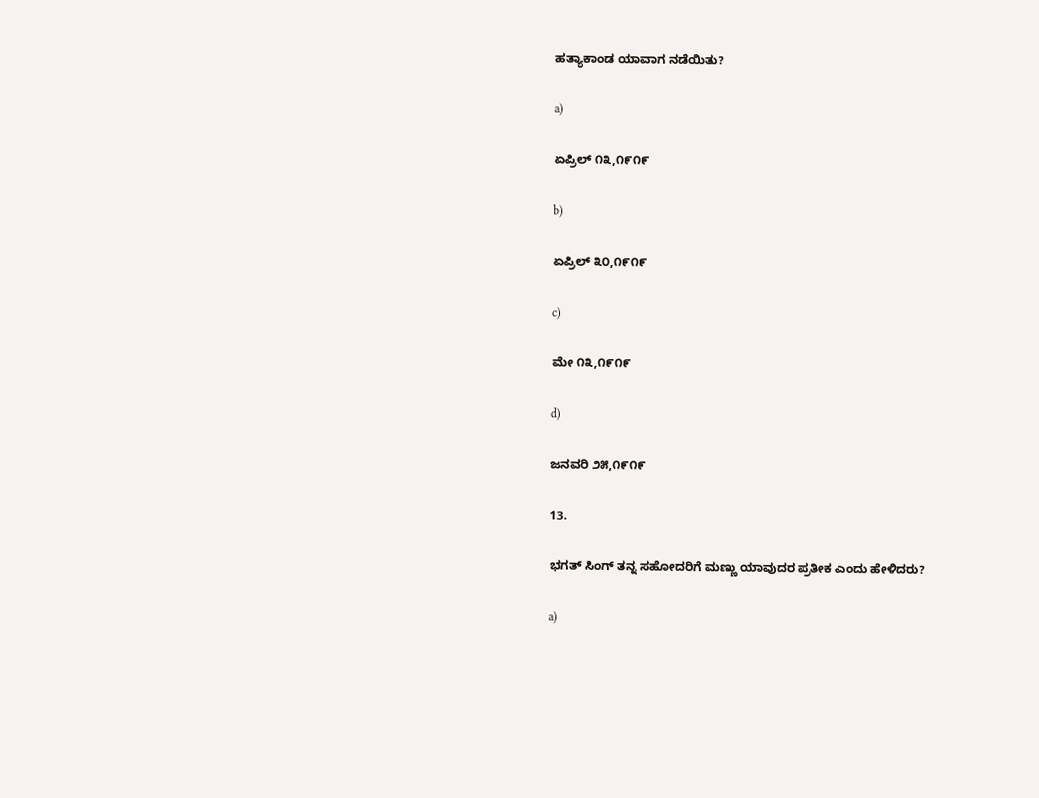ಹತ್ಯಾಕಾಂಡ ಯಾವಾಗ ನಡೆಯಿತು?

a)

ಏಪ್ರಿಲ್ ೧೩,೧೯೧೯

b)

ಏಪ್ರಿಲ್ ೩೦,೧೯೧೯

c)

ಮೇ ೧೩,೧೯೧೯

d)

ಜನವರಿ ೨೫,೧೯೧೯

13.

ಭಗತ್‌‌ ಸಿಂಗ್‌‌ ತನ್ನ ಸಹೋದರಿಗೆ ಮಣ್ಣು ಯಾವುದರ ಪ್ರತೀಕ ಎಂದು ಹೇಳಿದರು?

a)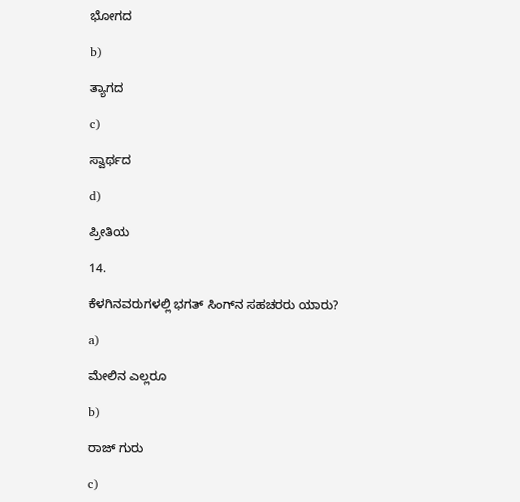ಭೋಗದ

b)

ತ್ಯಾಗದ

c)

ಸ್ವಾರ್ಥದ

d)

ಪ್ರೀತಿಯ

14.

ಕೆಳಗಿನವರುಗಳಲ್ಲಿ ಭಗತ್‌‌ ಸಿಂಗ್‌‌ನ ಸಹಚರರು ಯಾರು?

a)

ಮೇಲಿನ ಎಲ್ಲರೂ

b)

ರಾಜ್ ಗುರು

c)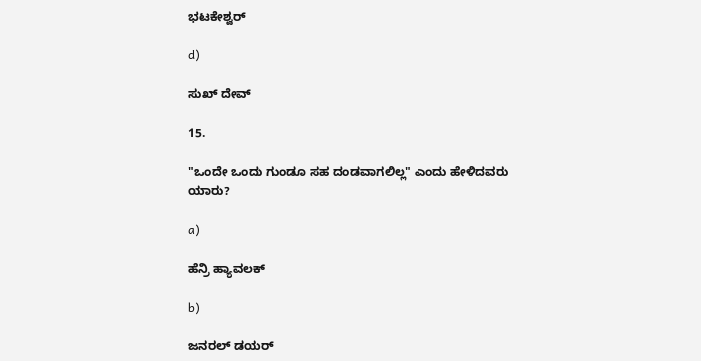ಭಟಕೇಶ್ವರ್

d)

ಸುಖ್ ದೇವ್

15.

"ಒಂದೇ ಒಂದು ಗುಂಡೂ ಸಹ ದಂಡವಾಗಲಿಲ್ಲ" ಎಂದು ಹೇಳಿದವರು ಯಾರು?

a)

ಹೆನ್ರಿ ಹ್ಯಾವಲಕ್

b)

ಜನರಲ್ ಡಯರ್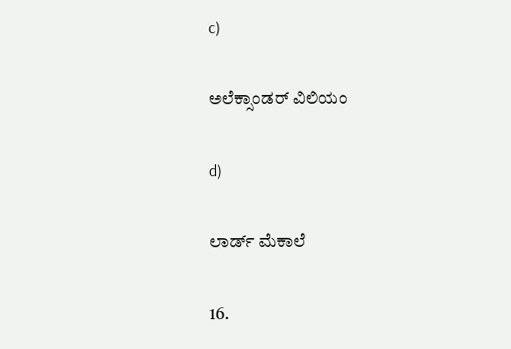c)

ಅಲೆಕ್ಸಾಂಡರ್ ವಿಲಿಯಂ

d)

ಲಾರ್ಡ್ ಮೆಕಾಲೆ

16.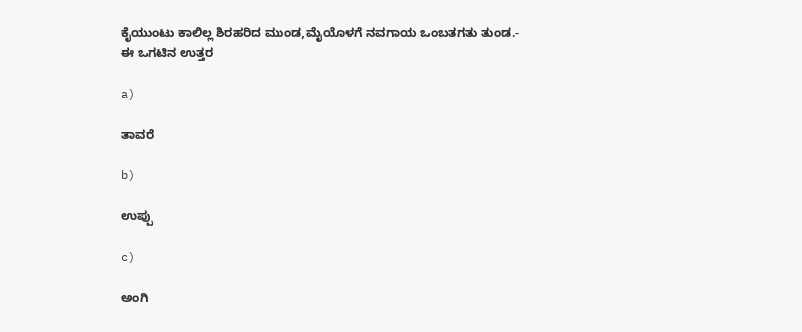ಕೈಯುಂಟು ಕಾಲಿಲ್ಲ ಶಿರಹರಿದ ಮುಂಡ,ಮೈಯೊಳಗೆ ನವಗಾಯ ಒಂಬತಗತು ತುಂಡ.- ಈ ಒಗಟಿನ ಉತ್ತರ

a)

ತಾವರೆ

b)

ಉಪ್ಪು

c)

ಅಂಗಿ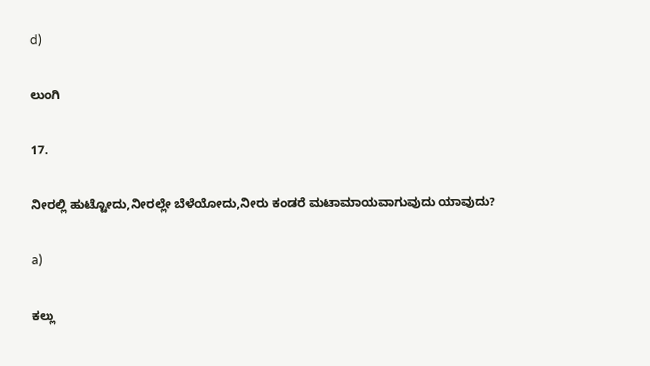d)

ಲುಂಗಿ

17.

ನೀರಲ್ಲಿ ಹುಟ್ಟೋದು,ನೀರಲ್ಲೇ ಬೆಳೆಯೋದು,ನೀರು ಕಂಡರೆ ಮಟಾಮಾಯವಾಗುವುದು ಯಾವುದು?

a)

ಕಲ್ಲು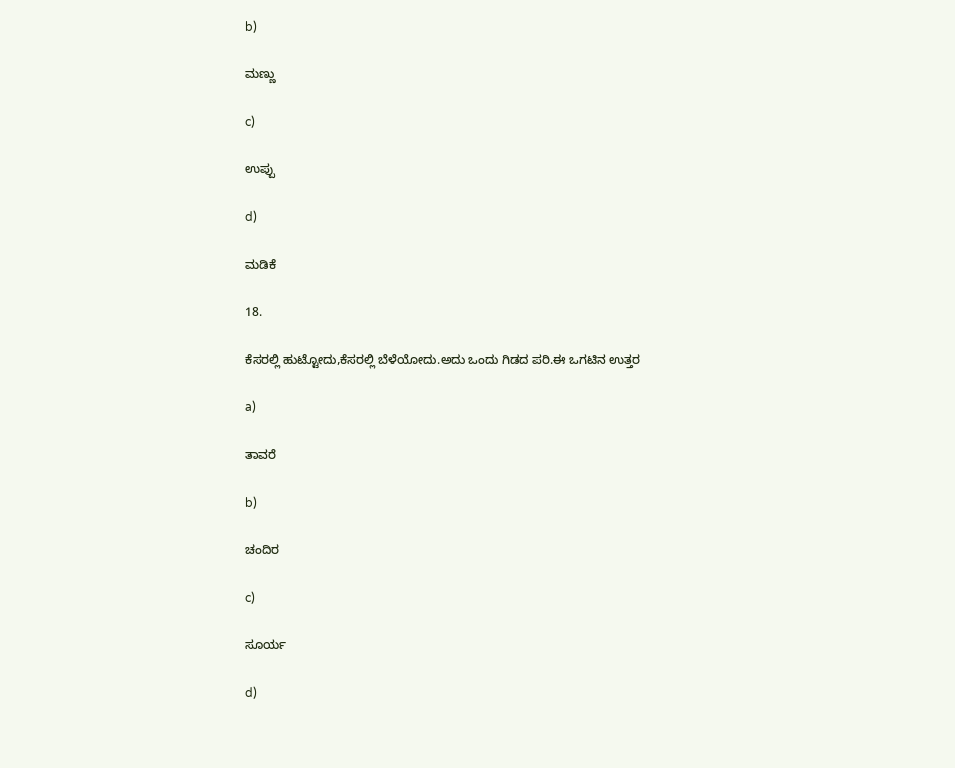b)

ಮಣ್ಣು

c)

ಉಪ್ಪು

d)

ಮಡಿಕೆ

18.

ಕೆಸರಲ್ಲಿ ಹುಟ್ಟೋದು,ಕೆಸರಲ್ಲಿ ಬೆಳೆಯೋದು.ಅದು ಒಂದು ಗಿಡದ ಪರಿ.ಈ ಒಗಟಿನ ಉತ್ತರ

a)

ತಾವರೆ

b)

ಚಂದಿರ

c)

ಸೂರ್ಯ

d)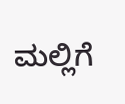ಮಲ್ಲಿಗೆ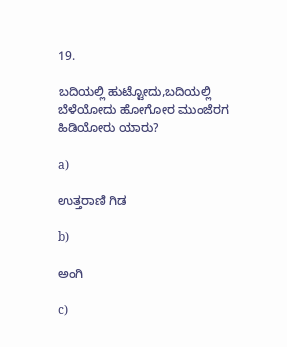19.

ಬದಿಯಲ್ಲಿ ಹುಟ್ಟೋದು,ಬದಿಯಲ್ಲಿ ಬೆಳೆಯೋದು ಹೋಗೋರ ಮುಂಜೆರಗ ಹಿಡಿಯೋರು ಯಾರು?

a)

ಉತ್ತರಾಣಿ ಗಿಡ

b)

ಅಂಗಿ

c)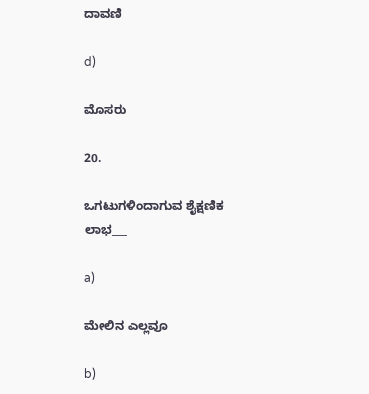ದಾವಣಿ

d)

ಮೊಸರು

20.

ಒಗಟುಗಳಿಂದಾಗುವ ಶೈಕ್ಷಣಿಕ ಲಾಭ___

a)

ಮೇಲಿನ ಎಲ್ಲವೂ

b)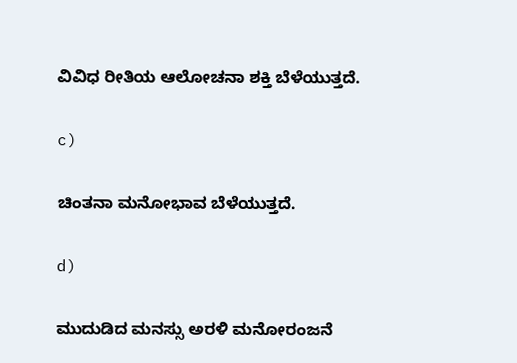ವಿವಿಧ ರೀತಿಯ ಆಲೋಚನಾ ಶಕ್ತಿ ಬೆಳೆಯುತ್ತದೆ.

c)

ಚಿಂತನಾ ಮನೋಭಾವ ಬೆಳೆಯುತ್ತದೆ.

d)

ಮುದುಡಿದ ಮನಸ್ಸು ಅರಳಿ ಮನೋರಂಜನೆ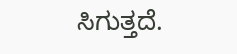ಸಿಗುತ್ತದೆ.